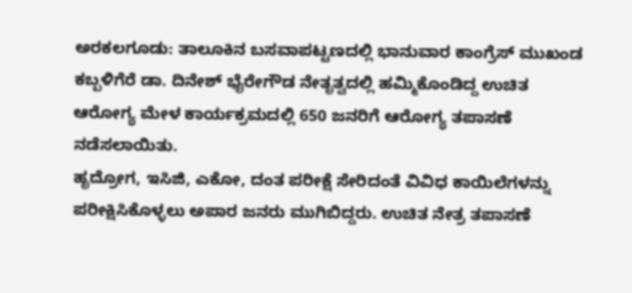ಅರಕಲಗೂಡು: ತಾಲೂಕಿನ ಬಸವಾಪಟ್ಟಣದಲ್ಲಿ ಭಾನುವಾರ ಕಾಂಗ್ರೆಸ್ ಮುಖಂಡ ಕಬ್ಬಳಿಗೆರೆ ಡಾ. ದಿನೇಶ್ ಭೈರೇಗೌಡ ನೇತೃತ್ವದಲ್ಲಿ ಹಮ್ಮಿಕೊಂಡಿದ್ದ ಉಚಿತ ಆರೋಗ್ಯ ಮೇಳ ಕಾರ್ಯಕ್ರಮದಲ್ಲಿ 650 ಜನರಿಗೆ ಆರೋಗ್ಯ ತಪಾಸಣೆ ನಡೆಸಲಾಯಿತು.
ಹೃದ್ರೋಗ, ಇಸಿಜಿ, ಎಕೋ, ದಂತ ಪರೀಕ್ಷೆ ಸೇರಿದಂತೆ ವಿವಿಧ ಕಾಯಿಲೆಗಳನ್ನು ಪರೀಕ್ಷಿಸಿಕೊಳ್ಳಲು ಅಪಾರ ಜನರು ಮುಗಿಬಿದ್ದರು. ಉಚಿತ ನೇತ್ರ ತಪಾಸಣೆ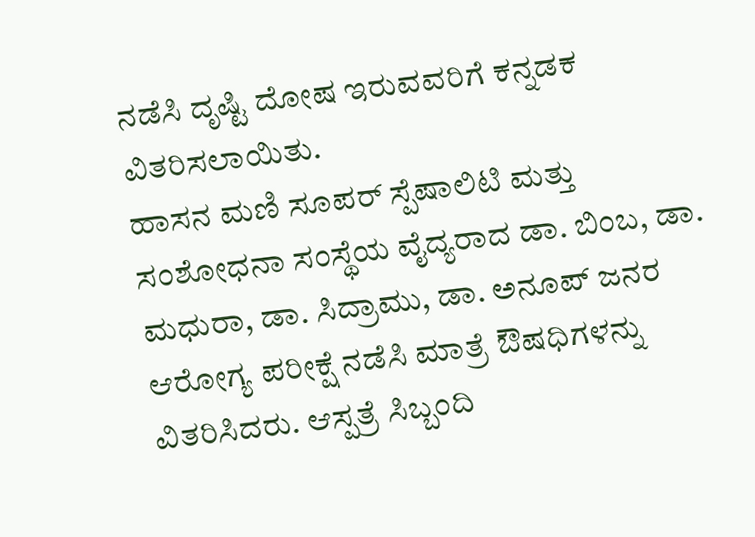ನಡೆಸಿ ದೃಷ್ಟಿ ದೋಷ ಇರುವವರಿಗೆ ಕನ್ನಡಕ ವಿತರಿಸಲಾಯಿತು.
ಹಾಸನ ಮಣಿ ಸೂಪರ್ ಸ್ಪೆಷಾಲಿಟಿ ಮತ್ತು ಸಂಶೋಧನಾ ಸಂಸ್ಥೆಯ ವೈದ್ಯರಾದ ಡಾ. ಬಿಂಬ, ಡಾ. ಮಧುರಾ, ಡಾ. ಸಿದ್ರಾಮು, ಡಾ. ಅನೂಪ್ ಜನರ ಆರೋಗ್ಯ ಪರೀಕ್ಷೆ ನಡೆಸಿ ಮಾತ್ರೆ ಔಷಧಿಗಳನ್ನು ವಿತರಿಸಿದರು. ಆಸ್ಪತ್ರೆ ಸಿಬ್ಬಂದಿ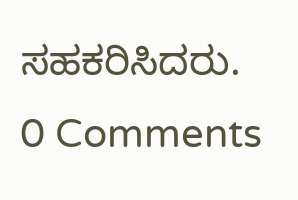ಸಹಕರಿಸಿದರು.
0 Comments